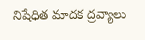నిషేధిత మాదక ద్రవ్యాలు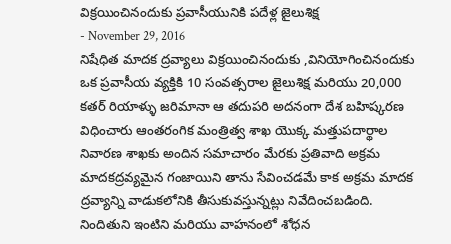విక్రయించినందుకు ప్రవాసీయునికి పదేళ్ల జైలుశిక్ష
- November 29, 2016
నిషేధిత మాదక ద్రవ్యాలు విక్రయించినందుకు ,వినియోగించినందుకు ఒక ప్రవాసీయ వ్యక్తికి 10 సంవత్సరాల జైలుశిక్ష మరియు 20,000 కతర్ రియాళ్ళు జరిమానా ఆ తదుపరి అదనంగా దేశ బహిష్కరణ విధించారు ఆంతరంగిక మంత్రిత్వ శాఖ యొక్క మత్తుపదార్థాల నివారణ శాఖకు అందిన సమాచారం మేరకు ప్రతివాది అక్రమ మాదకద్రవ్యమైన గంజాయిని తాను సేవించడమే కాక అక్రమ మాదక ద్రవ్యాన్ని వాడుకలోనికి తీసుకువస్తున్నట్లు నివేదించబడింది. నిందితుని ఇంటిని మరియు వాహనంలో శోధన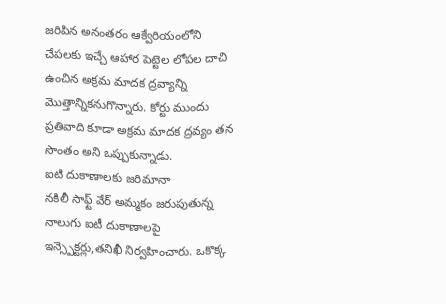జరిపిన అనంతరం ఆక్వేరియంలోని చేపలకు ఇచ్చే ఆహార పెట్టెల లోపల దాచి ఉంచిన అక్రమ మాదక ద్రవ్యాన్ని మొత్తాన్నికనుగొన్నారు. కోర్టు ముందు ప్రతివాది కూడా అక్రమ మాదక ద్రవ్యం తన సొంతం అని ఒప్పుకున్నాడు.
ఐటి దుకాణాలకు జరిమానా
నకిలీ సాఫ్ట్ వేర్ అమ్మకం జరుపుతున్న నాలుగు ఐటీ దుకాణాలపై ఇన్స్పెక్టర్లు,తనిఖీ నిర్వహించారు. ఒకొక్క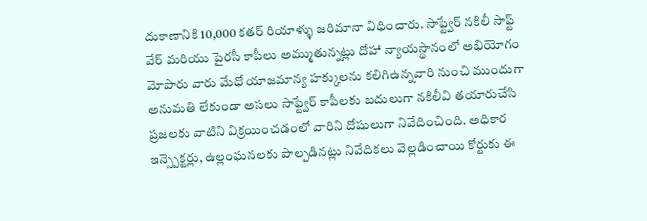దుకాణానికి 10,000 కతర్ రియాళ్ళు జరిమానా విధించారు. సాఫ్ట్వేర్ నకిలీ సాఫ్ట్ వేర్ మరియు పైరసీ కాపీలు అమ్ముతున్నట్లు దోహా న్యాయస్థానంలో అభియోగం మోపారు వారు మేధో యాజమాన్య హక్కులను కలిగిఉన్నవారి నుంచి ముందుగా అనుమతి లేకుండా అసలు సాఫ్ట్వేర్ కాపీలకు బదులుగా నకిలీవి తయారుచేసి ప్రజలకు వాటిని విక్రయించడంలో వారిని దోషులుగా నివేదించింది. అధికార ఇన్స్పెక్టర్లు, ఉల్లంఘనలకు పాల్పడినట్లు నివేదికలు వెల్లడించాయి కోర్టుకు ఈ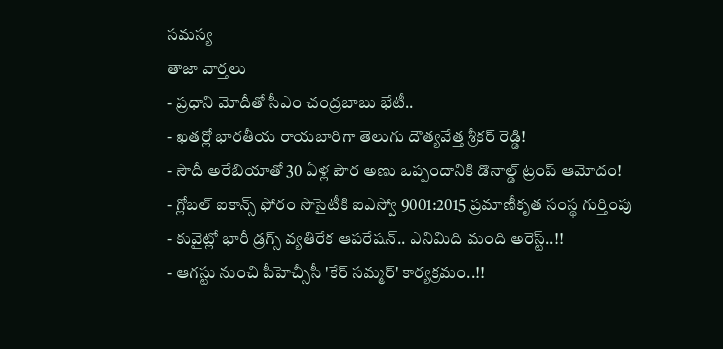సమస్య
తాజా వార్తలు
- ప్రధాని మోదీతో సీఎం చంద్రబాబు భేటీ..
- ఖతర్లో భారతీయ రాయబారిగా తెలుగు దౌత్యవేత్త శ్రీకర్ రెడ్డి!
- సౌదీ అరేబియాతో 30 ఏళ్ల పౌర అణు ఒప్పందానికి డొనాల్డ్ ట్రంప్ ఆమోదం!
- గ్లోబల్ ఐకాన్స్ ఫోరం సొసైటీకి ఐఎస్వో 9001:2015 ప్రమాణీకృత సంస్థ గుర్తింపు
- కువైట్లో భారీ డ్రగ్స్ వ్యతిరేక ఆపరేషన్.. ఎనిమిది మంది అరెస్ట్..!!
- ఆగస్టు నుంచి పీహెచ్సీసీ 'కేర్ సమ్మర్' కార్యక్రమం..!!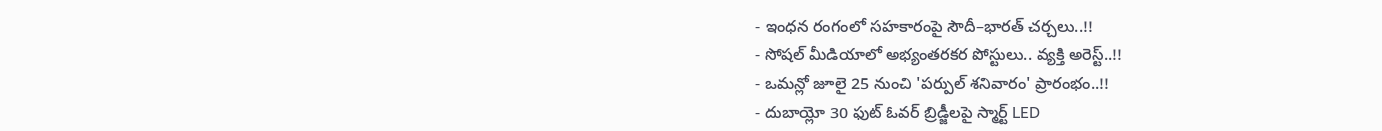- ఇంధన రంగంలో సహకారంపై సౌదీ–భారత్ చర్చలు..!!
- సోషల్ మీడియాలో అభ్యంతరకర పోస్టులు.. వ్యక్తి అరెస్ట్..!!
- ఒమన్లో జూలై 25 నుంచి 'పర్పుల్ శనివారం' ప్రారంభం..!!
- దుబాయ్లో 30 ఫుట్ ఓవర్ బ్రిడ్జీలపై స్మార్ట్ LED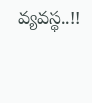వ్యవస్థ..!!